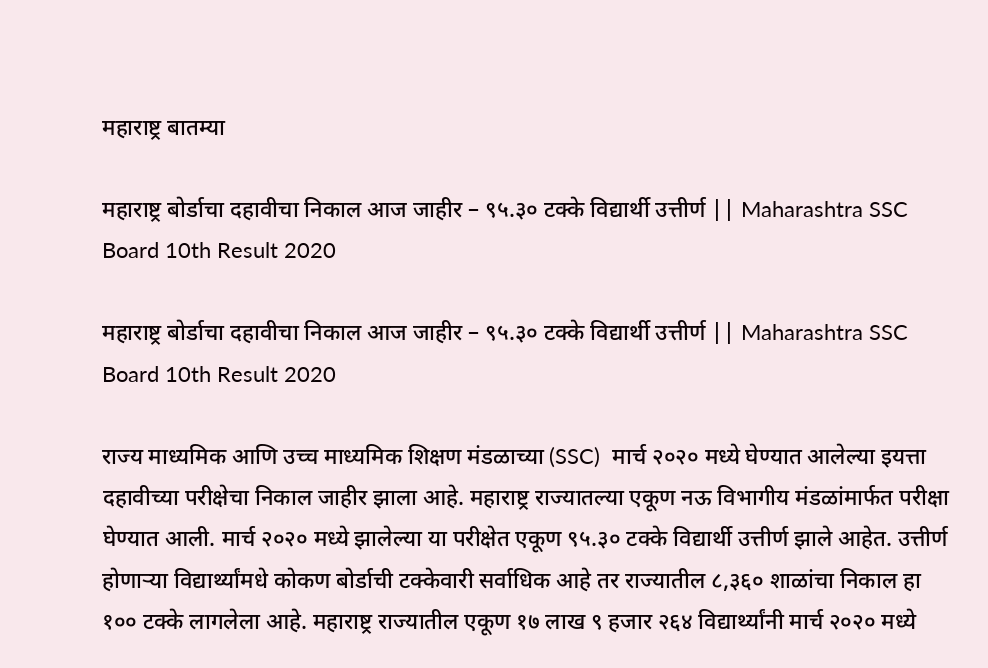महाराष्ट्र बातम्या

महाराष्ट्र बोर्डाचा दहावीचा निकाल आज जाहीर – ९५.३० टक्के विद्यार्थी उत्तीर्ण || Maharashtra SSC Board 10th Result 2020

महाराष्ट्र बोर्डाचा दहावीचा निकाल आज जाहीर – ९५.३० टक्के विद्यार्थी उत्तीर्ण || Maharashtra SSC Board 10th Result 2020

राज्य माध्यमिक आणि उच्च माध्यमिक शिक्षण मंडळाच्या (SSC)  मार्च २०२० मध्ये घेण्यात आलेल्या इयत्ता दहावीच्या परीक्षेचा निकाल जाहीर झाला आहे. महाराष्ट्र राज्यातल्या एकूण नऊ विभागीय मंडळांमार्फत परीक्षा घेण्यात आली. मार्च २०२० मध्ये झालेल्या या परीक्षेत एकूण ९५.३० टक्के विद्यार्थी उत्तीर्ण झाले आहेत. उत्तीर्ण होणाऱ्या विद्यार्थ्यांमधे कोकण बोर्डाची टक्केवारी सर्वाधिक आहे तर राज्यातील ८,३६० शाळांचा निकाल हा १०० टक्के लागलेला आहे. महाराष्ट्र राज्यातील एकूण १७ लाख ९ हजार २६४ विद्यार्थ्यांनी मार्च २०२० मध्ये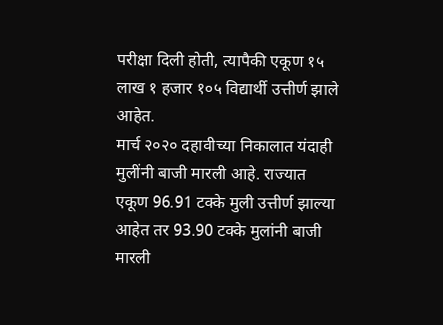परीक्षा दिली होती, त्यापैकी एकूण १५ लाख १ हजार १०५ विद्यार्थी उत्तीर्ण झाले आहेत.
मार्च २०२० दहावीच्या निकालात यंदाही मुलींनी बाजी मारली आहे. राज्यात एकूण 96.91 टक्के मुली उत्तीर्ण झाल्या आहेत तर 93.90 टक्के मुलांनी बाजी मारली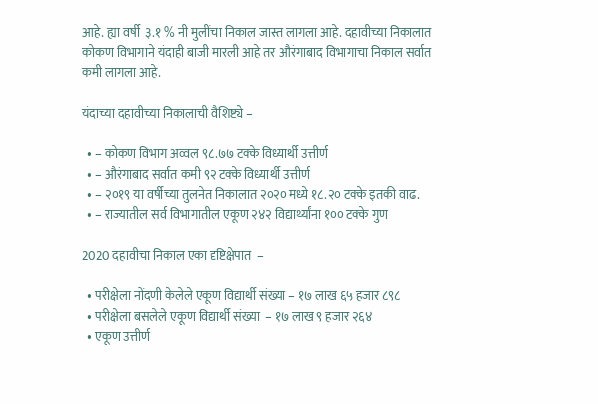आहे. ह्या वर्षी  ३.१ % नी मुलींचा निकाल जास्त लागला आहे. दहावीच्या निकालात कोकण विभागाने यंदाही बाजी मारली आहे तर औरंगाबाद विभागाचा निकाल सर्वात कमी लागला आहे.

यंदाच्या दहावीच्या निकालाची वैशिष्ट्ये –

  • – कोकण विभाग अव्वल ९८.७७ टक्के विध्यार्थी उत्तीर्ण
  • – औरंगाबाद सर्वात कमी ९२ टक्के विध्यार्थी उत्तीर्ण
  • – २०१९ या वर्षीच्या तुलनेत निकालात २०२० मध्ये १८.२० टक्के इतकी वाढ.
  • – राज्यातील सर्व विभागातील एकूण २४२ विद्यार्थ्यांना १०० टक्के गुण

2020 दहावीचा निकाल एका दृष्टिक्षेपात  –

  • परीक्षेला नोंदणी केलेले एकूण विद्यार्थी संख्या – १७ लाख ६५ हजार ८९८
  • परीक्षेला बसलेले एकूण विद्यार्थी संख्या  – १७ लाख ९ हजार २६४
  • एकूण उत्तीर्ण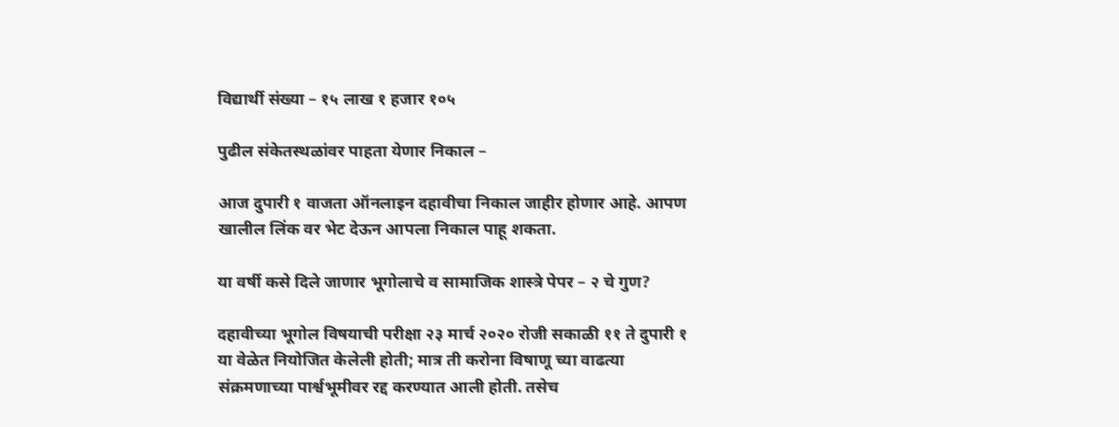विद्यार्थी संख्या – १५ लाख १ हजार १०५

पुढील संकेतस्थळांवर पाहता येणार निकाल –

आज दुपारी १ वाजता ऑनलाइन दहावीचा निकाल जाहीर होणार आहे. आपण खालील लिंक वर भेट देऊन आपला निकाल पाहू शकता.

या वर्षी कसे दिले जाणार भूगोलाचे व सामाजिक शास्त्रे पेपर – २ चे गुण?

दहावीच्या भूगोल विषयाची परीक्षा २३ मार्च २०२० रोजी सकाळी ११ ते दुपारी १ या वेळेत नियोजित केलेली होती; मात्र ती करोना विषाणू च्या वाढत्या संक्रमणाच्या पार्श्वभूमीवर रद्द करण्यात आली होती. तसेच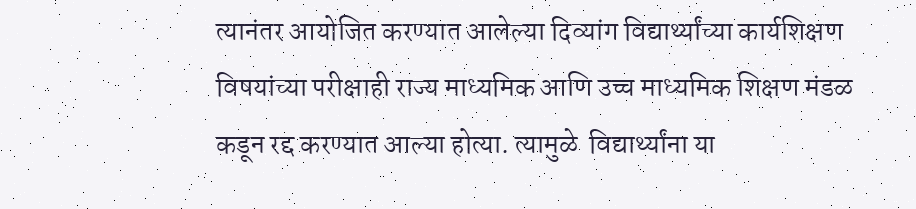त्यानंतर आयोजित करण्यात आलेल्या दिव्यांग विद्यार्थ्यांच्या कार्यशिक्षण विषयांच्या परीक्षाही राज्य माध्यमिक आणि उच्च माध्यमिक शिक्षण मंडळ कडून रद्द करण्यात आल्या होत्या. त्यामुळे  विद्यार्थ्यांना या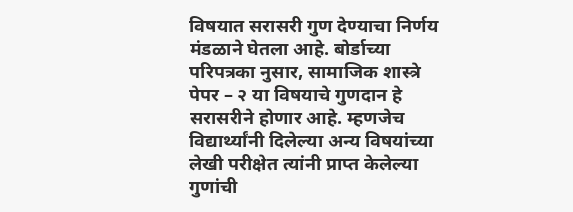विषयात सरासरी गुण देण्याचा निर्णय मंडळाने घेतला आहे. बोर्डाच्या परिपत्रका नुसार, सामाजिक शास्त्रे पेपर – २ या विषयाचे गुणदान हे सरासरीने होणार आहे. म्हणजेच विद्यार्थ्यांनी दिलेल्या अन्य विषयांच्या लेखी परीक्षेत त्यांनी प्राप्त केलेल्या गुणांची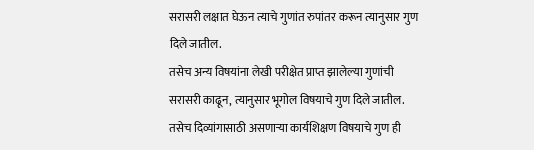सरासरी लक्षात घेऊन त्याचे गुणांत रुपांतर करून त्यानुसार गुण दिले जातील.
तसेच अन्य विषयांना लेखी परीक्षेत प्राप्त झालेल्या गुणांची सरासरी काढून, त्यानुसार भूगोल विषयाचे गुण दिले जातील. तसेच दिव्यांगासाठी असणाऱ्या कार्यशिक्षण विषयाचे गुण ही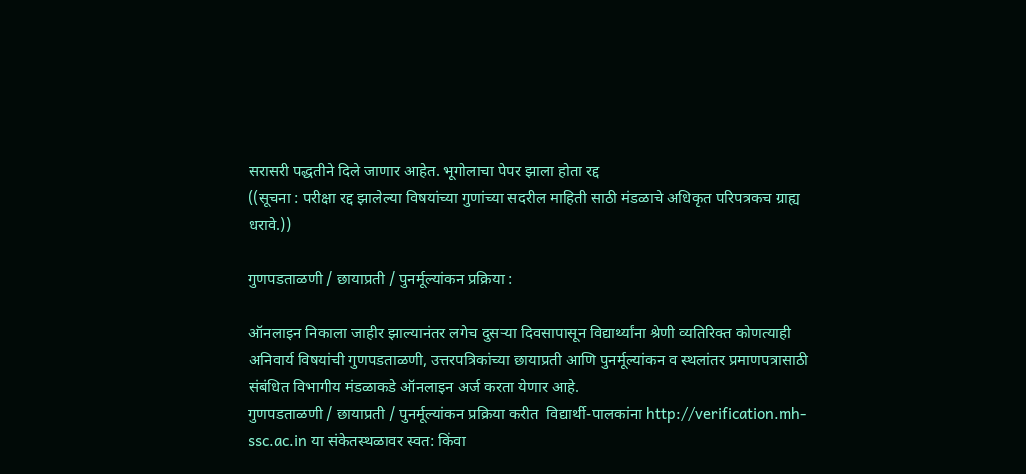सरासरी पद्धतीने दिले जाणार आहेत. भूगोलाचा पेपर झाला होता रद्द
((सूचना : परीक्षा रद्द झालेल्या विषयांच्या गुणांच्या सदरील माहिती साठी मंडळाचे अधिकृत परिपत्रकच ग्राह्य धरावे.))

गुणपडताळणी / छायाप्रती / पुनर्मूल्यांकन प्रक्रिया :

ऑनलाइन निकाला जाहीर झाल्यानंतर लगेच दुसऱ्या दिवसापासून विद्यार्थ्यांना श्रेणी व्यतिरिक्त कोणत्याही अनिवार्य विषयांची गुणपडताळणी, उत्तरपत्रिकांच्या छायाप्रती आणि पुनर्मूल्यांकन व स्थलांतर प्रमाणपत्रासाठी संबंधित विभागीय मंडळाकडे ऑनलाइन अर्ज करता येणार आहे.
गुणपडताळणी / छायाप्रती / पुनर्मूल्यांकन प्रक्रिया करीत  विद्यार्थी-पालकांना http://verification.mh-ssc.ac.in या संकेतस्थळावर स्वत: किंवा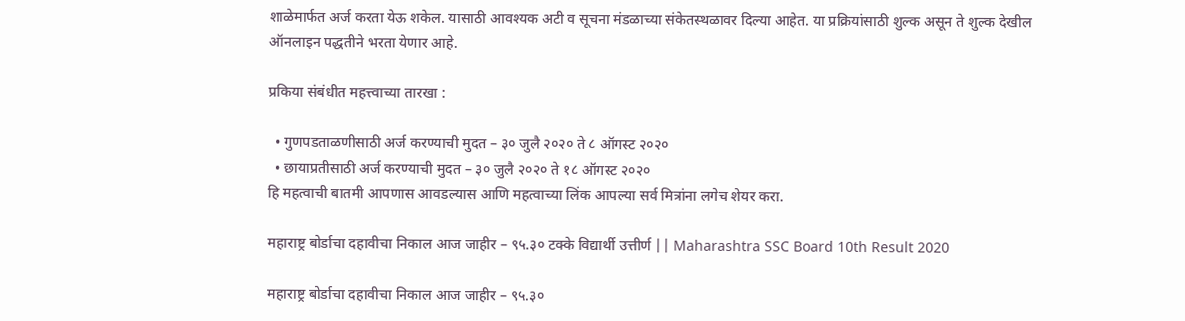शाळेमार्फत अर्ज करता येऊ शकेल. यासाठी आवश्यक अटी व सूचना मंडळाच्या संकेतस्थळावर दिल्या आहेत. या प्रक्रियांसाठी शुल्क असून ते शुल्क देखील ऑनलाइन पद्धतीने भरता येणार आहे.

प्रकिया संबंधीत महत्त्वाच्या तारखा :

  • गुणपडताळणीसाठी अर्ज करण्याची मुदत – ३० जुलै २०२० ते ८ ऑगस्ट २०२०
  • छायाप्रतीसाठी अर्ज करण्याची मुदत – ३० जुलै २०२० ते १८ ऑगस्ट २०२०
हि महत्वाची बातमी आपणास आवडल्यास आणि महत्वाच्या लिंक आपल्या सर्व मित्रांना लगेच शेयर करा.

महाराष्ट्र बोर्डाचा दहावीचा निकाल आज जाहीर – ९५.३० टक्के विद्यार्थी उत्तीर्ण || Maharashtra SSC Board 10th Result 2020

महाराष्ट्र बोर्डाचा दहावीचा निकाल आज जाहीर – ९५.३०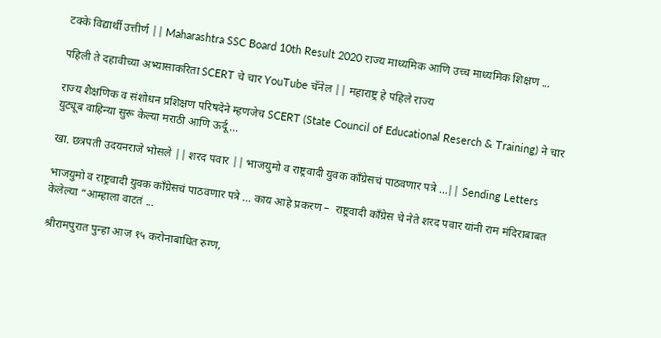टक्के विद्यार्थी उत्तीर्ण || Maharashtra SSC Board 10th Result 2020 राज्य माध्यमिक आणि उच्च माध्यमिक शिक्षण ...

पहिली ते दहावीच्या अभ्यासाकरिता SCERT चे चार YouTube चॅनेल || महाराष्ट्र हे पहिले राज्य

राज्य शैक्षणिक व संशोधन प्रशिक्षण परिषदेने म्हणजेच SCERT (State Council of Educational Reserch & Training) ने चार युट्यूब वाहिन्या सुरू केल्या मराठी आणि ऊर्दू ...

खा. छत्रपती उदयनराजे भोसले || शरद पवार || भाजयुमो व राष्ट्रवादी युवक कॉंग्रेसचं पाठवणार पत्रे …|| Sending Letters

भाजयुमो व राष्ट्रवादी युवक कॉंग्रेसचं पाठवणार पत्रे … काय आहे प्रकरण –  राष्ट्रवादी काँग्रेस चे नेते शरद पवार यांनी राम मंदिराबाबत केलेल्या “आम्हाला वाटतं ...

श्रीरामपुरात पुन्हा आज १५ करोनाबाधित रुग्ण,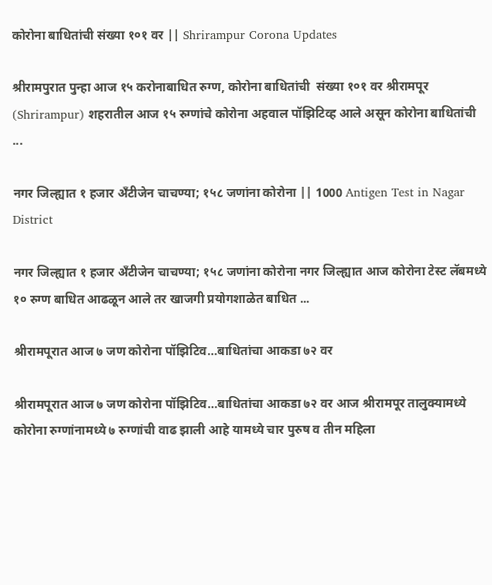कोरोना बाधितांची संख्या १०१ वर || Shrirampur Corona Updates

श्रीरामपुरात पुन्हा आज १५ करोनाबाधित रुग्ण, कोरोना बाधितांची  संख्या १०१ वर श्रीरामपूर (Shrirampur) शहरातील आज १५ रुग्णांचे कोरोना अहवाल पॉझिटिव्ह आले असून कोरोना बाधितांची ...

नगर जिल्ह्यात १ हजार अँटीजेन चाचण्या; १५८ जणांना कोरोना || 1000 Antigen Test in Nagar District

नगर जिल्ह्यात १ हजार अँटीजेन चाचण्या; १५८ जणांना कोरोना नगर जिल्ह्यात आज कोरोना टेस्ट लॅबमध्ये १० रुग्ण बाधित आढळून आले तर खाजगी प्रयोगशाळेत बाधित ...

श्रीरामपूरात आज ७ जण कोरोना पॉझिटिव…बाधितांचा आकडा ७२ वर

श्रीरामपूरात आज ७ जण कोरोना पॉझिटिव…बाधितांचा आकडा ७२ वर आज श्रीरामपूर तालुक्यामध्ये कोरोना रुग्णांनामध्ये ७ रुग्णांची वाढ झाली आहे यामध्ये चार पुरुष व तीन महिला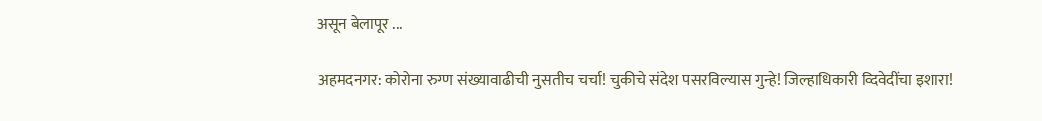असून बेलापूर ...

अहमदनगर: कोरोना रुग्ण संख्यावाढीची नुसतीच चर्चा! चुकीचे संदेश पसरविल्यास गुन्हे! जिल्हाधिकारी व्दिवेदींचा इशारा!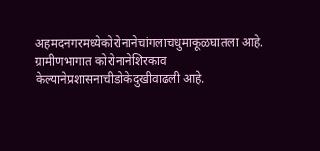अहमदनगरमध्येकोरोनानेचांगलाचधुमाकूळघातला आहे. ग्रामीणभागात कोरोनानेशिरकाव केल्यानेप्रशासनाचीडोकेदुखीवाढली आहे.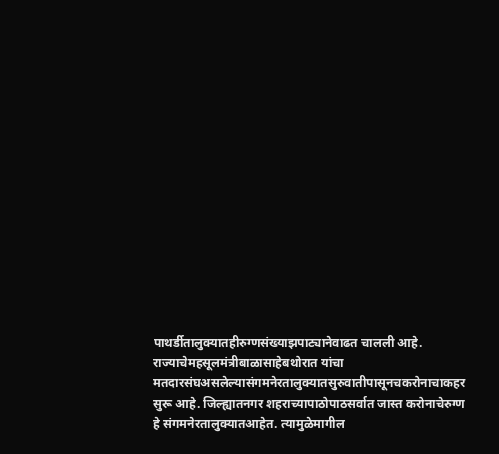पाथर्डीतालुक्यातहीरुग्णसंख्याझपाट्यानेवाढत चालली आहे. राज्याचेमहसूलमंत्रीबाळासाहेबथोरात यांचा मतदारसंघअसलेल्यासंगमनेरतालुक्यातसुरुवातीपासूनचकरोनाचाकहर सुरू आहे. जिल्ह्यातनगर शहराच्यापाठोपाठसर्वात जास्त करोनाचेरुग्ण हे संगमनेरतालुक्यातआहेत. त्यामुळेमागील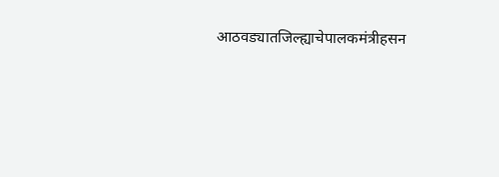आठवड्यातजिल्ह्याचेपालकमंत्रीहसन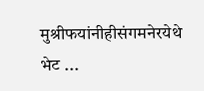मुश्रीफयांनीहीसंगमनेरयेथे भेट ...